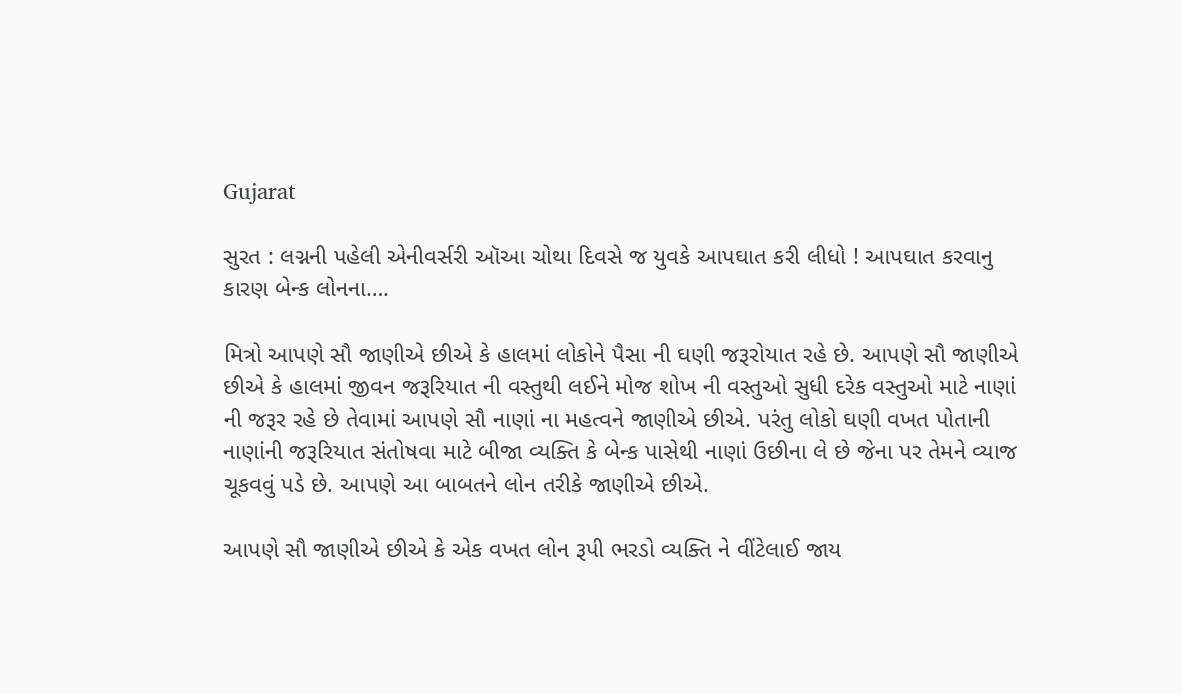Gujarat

સુરત : લગ્નની પહેલી એનીવર્સરી ઑઆ ચોથા દિવસે જ યુવકે આપઘાત કરી લીધો ! આપઘાત કરવાનુ કારણ બેન્ક લોનના….

મિત્રો આપણે સૌ જાણીએ છીએ કે હાલમાં લોકોને પૈસા ની ઘણી જરૂરોયાત રહે છે. આપણે સૌ જાણીએ છીએ કે હાલમાં જીવન જરૂરિયાત ની વસ્તુથી લઈને મોજ શોખ ની વસ્તુઓ સુધી દરેક વસ્તુઓ માટે નાણાં ની જરૂર રહે છે તેવામાં આપણે સૌ નાણાં ના મહત્વને જાણીએ છીએ. પરંતુ લોકો ઘણી વખત પોતાની નાણાંની જરૂરિયાત સંતોષવા માટે બીજા વ્યક્તિ કે બેન્ક પાસેથી નાણાં ઉછીના લે છે જેના પર તેમને વ્યાજ ચૂકવવું પડે છે. આપણે આ બાબતને લોન તરીકે જાણીએ છીએ.

આપણે સૌ જાણીએ છીએ કે એક વખત લોન રૂપી ભરડો વ્યક્તિ ને વીંટેલાઈ જાય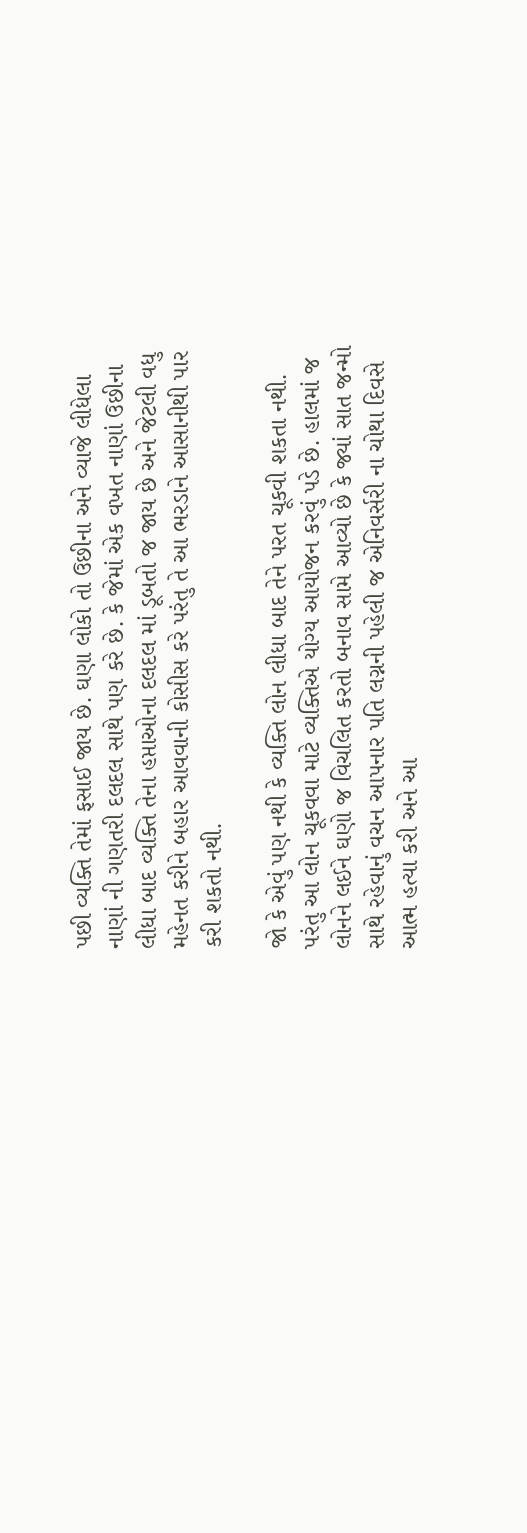પછી વ્યક્તિ તેમાં ફસાઈ જાય છે. ઘણા લોકો તો ઉછીના અને વ્યાજે લીધેલા નાણાં ની ગણતરી દલદલ સાથે પણ કરે છે. કે જેમાં એક વખત નાણાં ઉછીના લીધા બાદ વ્યક્તિ તેના હપ્તાઓના દલદલ માં ડૂબતો જ જાય છે અને જેટલી વધુ મહેનત કરીને બહાર આવવાની કોસીસ કરે પરંતુ તે આ ભરડાને આસાનીથી પાર કરી શકતો નથી.

જો કે એવું પણ નથી કે વ્યક્તિ લોન લીધા બાદ તેને પરત ચૂકવી શકતા નથી. પરંતુ આ લોન ચૂકવવા માટે વ્યક્તિએ યોગ્ય આયોજન કરવું પડે છે. હાલમાં જ લોનને લઈને ઘણો જ વિચલિત કરતો બનાવ સામે આવ્યો છે કે જ્યાં સાત જન્મો સાથે રહેવાનું વચન આપનાર પતિ લગ્નની પહેલી જ એનિવર્સરી ના ચોથા દિવસે આત્મ હત્યા કરી અને આ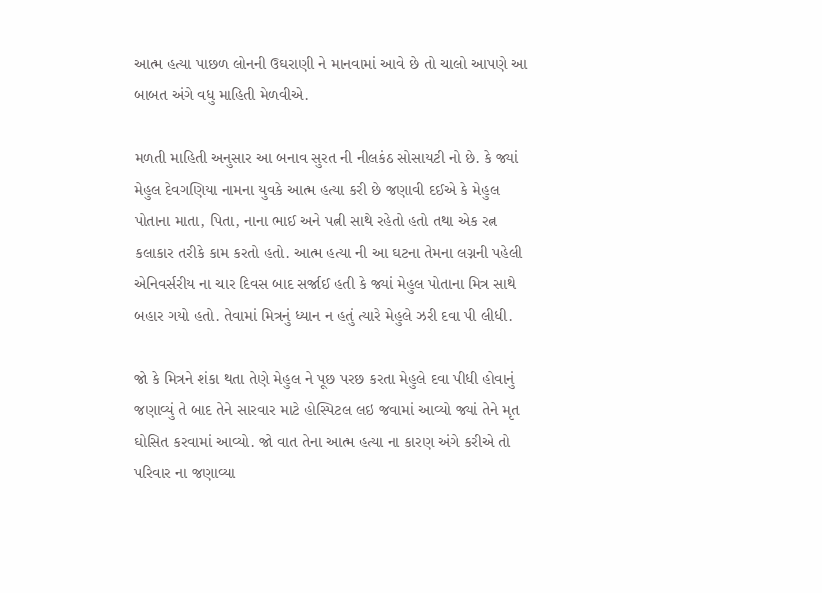આત્મ હત્યા પાછળ લોનની ઉઘરાણી ને માનવામાં આવે છે તો ચાલો આપણે આ બાબત અંગે વધુ માહિતી મેળવીએ.

મળતી માહિતી અનુસાર આ બનાવ સુરત ની નીલકંઠ સોસાયટી નો છે. કે જ્યાં મેહુલ દેવગણિયા નામના યુવકે આત્મ હત્યા કરી છે જણાવી દઈએ કે મેહુલ પોતાના માતા, પિતા, નાના ભાઈ અને પત્ની સાથે રહેતો હતો તથા એક રત્ન કલાકાર તરીકે કામ કરતો હતો. આત્મ હત્યા ની આ ઘટના તેમના લગ્નની પહેલી એનિવર્સરીય ના ચાર દિવસ બાદ સર્જાઈ હતી કે જ્યાં મેહુલ પોતાના મિત્ર સાથે બહાર ગયો હતો. તેવામાં મિત્રનું ધ્યાન ન હતું ત્યારે મેહુલે ઝરી દવા પી લીધી.

જો કે મિત્રને શંકા થતા તેણે મેહુલ ને પૂછ પરછ કરતા મેહુલે દવા પીધી હોવાનું જણાવ્યું તે બાદ તેને સારવાર માટે હોસ્પિટલ લઇ જવામાં આવ્યો જ્યાં તેને મૃત ઘોસિત કરવામાં આવ્યો. જો વાત તેના આત્મ હત્યા ના કારણ અંગે કરીએ તો પરિવાર ના જણાવ્યા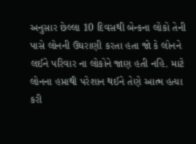અનુસાર છેલ્લા 10 દિવસથી બેન્કના લોકો તેની પાસે લોનની ઉઘરાણી કરતા હતા જો કે લોનને લઈને પરિવાર ના લોકોને જાણ હતી નહિ. માટે લોનના હપ્તાથી પરેશાન થઈને તેણે આત્મ હત્યા કરી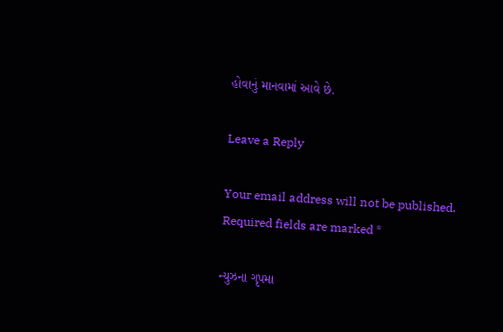હોવાનું માનવામાં આવે છે.

Leave a Reply

Your email address will not be published. Required fields are marked *

ન્યુઝના ગૃપમા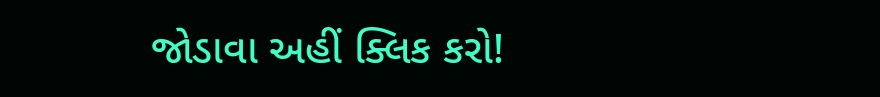જોડાવા અહીં ક્લિક કરો!